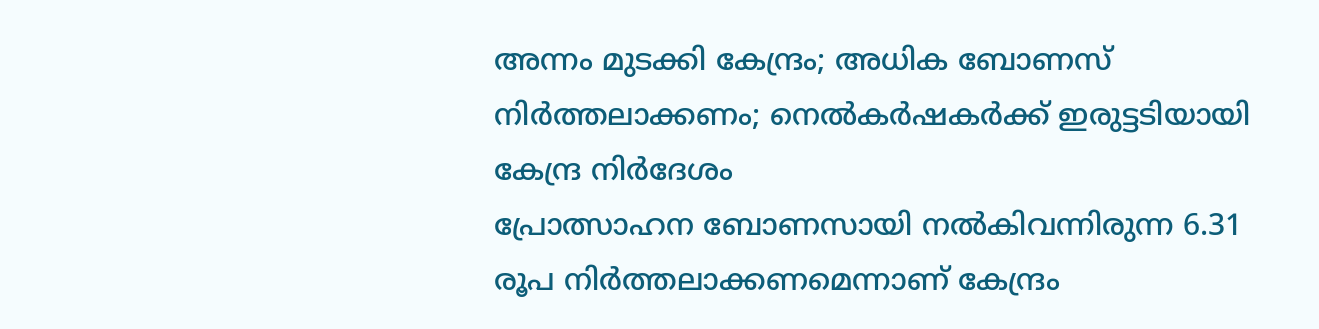അന്നം മുടക്കി കേന്ദ്രം; അധിക ബോണസ് നിർത്തലാക്കണം; നെൽകർഷകർക്ക് ഇരുട്ടടിയായി കേന്ദ്ര നിർദേശം
പ്രോത്സാഹന ബോണസായി നൽകിവന്നിരുന്ന 6.31 രൂപ നിർത്തലാക്കണമെന്നാണ് കേന്ദ്രം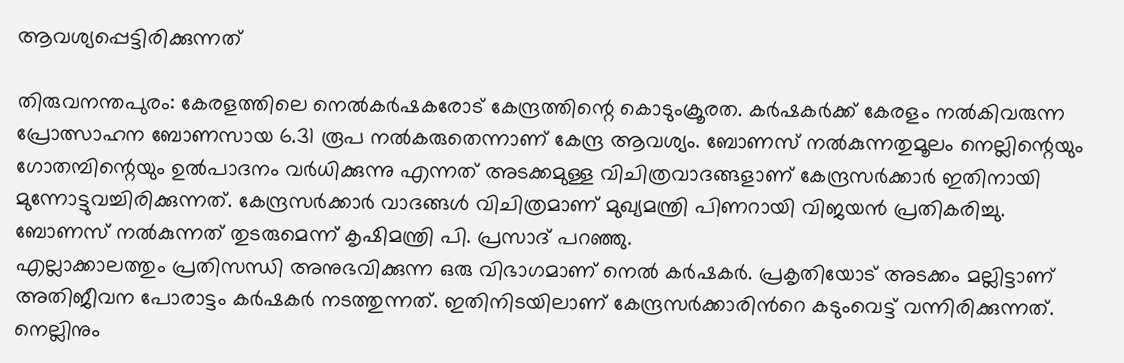ആവശ്യപ്പെട്ടിരിക്കുന്നത്

തിരുവനന്തപുരം: കേരളത്തിലെ നെൽകർഷകരോട് കേന്ദ്രത്തിന്റെ കൊടുംക്രൂരത. കർഷകർക്ക് കേരളം നൽകിവരുന്ന പ്രോത്സാഹന ബോണസായ 6.31 രൂപ നൽകരുതെന്നാണ് കേന്ദ്ര ആവശ്യം. ബോണസ് നൽകുന്നതുമൂലം നെല്ലിന്റെയും ഗോതമ്പിന്റെയും ഉൽപാദനം വർധിക്കുന്നു എന്നത് അടക്കമുള്ള വിചിത്രവാദങ്ങളാണ് കേന്ദ്രസർക്കാർ ഇതിനായി മുന്നോട്ടുവച്ചിരിക്കുന്നത്. കേന്ദ്രസർക്കാർ വാദങ്ങൾ വിചിത്രമാണ് മുഖ്യമന്ത്രി പിണറായി വിജയൻ പ്രതികരിച്ചു. ബോണസ് നൽകുന്നത് തുടരുമെന്ന് കൃഷിമന്ത്രി പി. പ്രസാദ് പറഞ്ഞു.
എല്ലാക്കാലത്തും പ്രതിസന്ധി അനുഭവിക്കുന്ന ഒരു വിഭാഗമാണ് നെൽ കർഷകർ. പ്രകൃതിയോട് അടക്കം മല്ലിട്ടാണ് അതിജീവന പോരാട്ടം കർഷകർ നടത്തുന്നത്. ഇതിനിടയിലാണ് കേന്ദ്രസർക്കാരിൻറെ കടുംവെട്ട് വന്നിരിക്കുന്നത്. നെല്ലിനും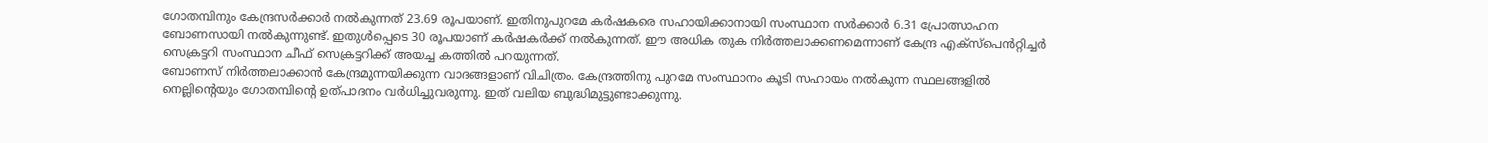ഗോതമ്പിനും കേന്ദ്രസർക്കാർ നൽകുന്നത് 23.69 രൂപയാണ്. ഇതിനുപുറമേ കർഷകരെ സഹായിക്കാനായി സംസ്ഥാന സർക്കാർ 6.31 പ്രോത്സാഹന ബോണസായി നൽകുന്നുണ്ട്. ഇതുൾപ്പെടെ 30 രൂപയാണ് കർഷകർക്ക് നൽകുന്നത്. ഈ അധിക തുക നിർത്തലാക്കണമെന്നാണ് കേന്ദ്ര എക്സ്പെൻറ്റിച്ചർ സെക്രട്ടറി സംസ്ഥാന ചീഫ് സെക്രട്ടറിക്ക് അയച്ച കത്തിൽ പറയുന്നത്.
ബോണസ് നിർത്തലാക്കാൻ കേന്ദ്രമുന്നയിക്കുന്ന വാദങ്ങളാണ് വിചിത്രം. കേന്ദ്രത്തിനു പുറമേ സംസ്ഥാനം കൂടി സഹായം നൽകുന്ന സ്ഥലങ്ങളിൽ നെല്ലിന്റെയും ഗോതമ്പിന്റെ ഉത്പാദനം വർധിച്ചുവരുന്നു. ഇത് വലിയ ബുദ്ധിമുട്ടുണ്ടാക്കുന്നു.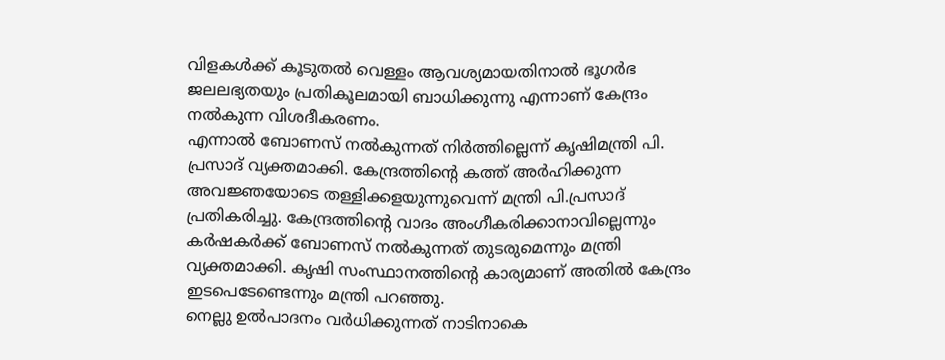വിളകൾക്ക് കൂടുതൽ വെള്ളം ആവശ്യമായതിനാൽ ഭൂഗർഭ ജലലഭ്യതയും പ്രതികൂലമായി ബാധിക്കുന്നു എന്നാണ് കേന്ദ്രം നൽകുന്ന വിശദീകരണം.
എന്നാൽ ബോണസ് നൽകുന്നത് നിർത്തില്ലെന്ന് കൃഷിമന്ത്രി പി. പ്രസാദ് വ്യക്തമാക്കി. കേന്ദ്രത്തിന്റെ കത്ത് അർഹിക്കുന്ന അവജ്ഞയോടെ തള്ളിക്കളയുന്നുവെന്ന് മന്ത്രി പി.പ്രസാദ് പ്രതികരിച്ചു. കേന്ദ്രത്തിന്റെ വാദം അംഗീകരിക്കാനാവില്ലെന്നും കർഷകർക്ക് ബോണസ് നൽകുന്നത് തുടരുമെന്നും മന്ത്രി വ്യക്തമാക്കി. കൃഷി സംസ്ഥാനത്തിന്റെ കാര്യമാണ് അതിൽ കേന്ദ്രം ഇടപെടേണ്ടെന്നും മന്ത്രി പറഞ്ഞു.
നെല്ലു ഉൽപാദനം വർധിക്കുന്നത് നാടിനാകെ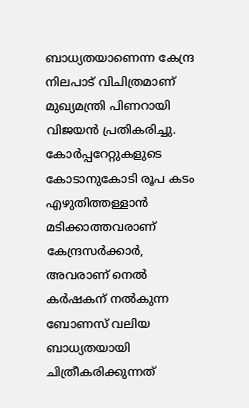ബാധ്യതയാണെന്ന കേന്ദ്ര നിലപാട് വിചിത്രമാണ് മുഖ്യമന്ത്രി പിണറായി വിജയൻ പ്രതികരിച്ചു. കോർപ്പറേറ്റുകളുടെ കോടാനുകോടി രൂപ കടം എഴുതിത്തള്ളാൻ മടിക്കാത്തവരാണ് കേന്ദ്രസർക്കാർ, അവരാണ് നെൽ കർഷകന് നൽകുന്ന ബോണസ് വലിയ ബാധ്യതയായി ചിത്രീകരിക്കുന്നത്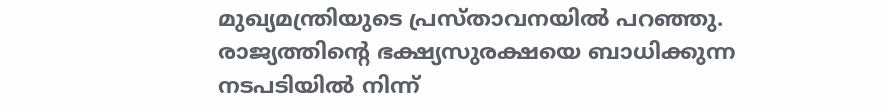മുഖ്യമന്ത്രിയുടെ പ്രസ്താവനയിൽ പറഞ്ഞു.
രാജ്യത്തിന്റെ ഭക്ഷ്യസുരക്ഷയെ ബാധിക്കുന്ന നടപടിയിൽ നിന്ന്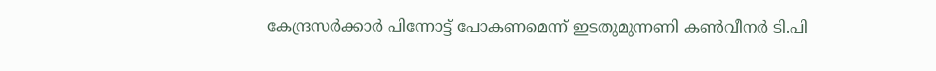കേന്ദ്രസർക്കാർ പിന്നോട്ട് പോകണമെന്ന് ഇടതുമുന്നണി കൺവീനർ ടി.പി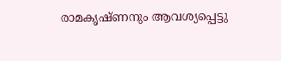രാമകൃഷ്ണനും ആവശ്യപ്പെട്ടു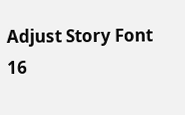Adjust Story Font
16